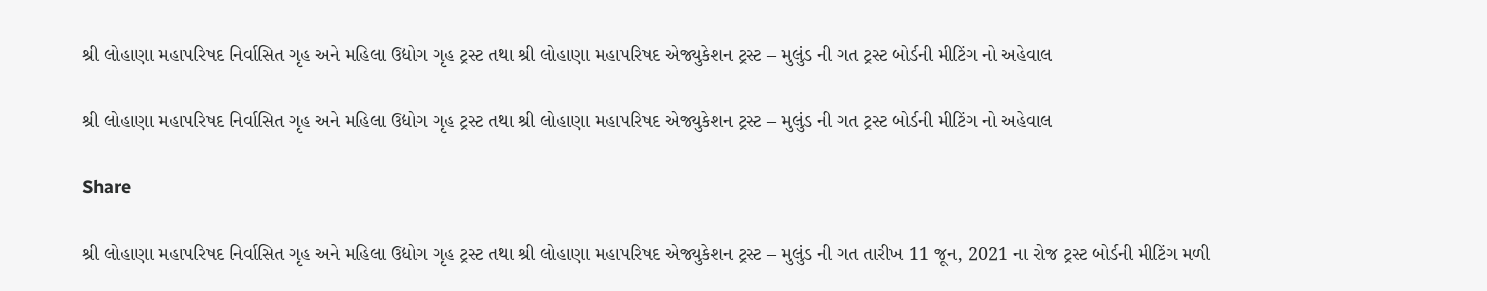શ્રી લોહાણા મહાપરિષદ નિર્વાસિત ગૃહ અને મહિલા ઉદ્યોગ ગૃહ ટ્રસ્ટ તથા શ્રી લોહાણા મહાપરિષદ એજ્યુકેશન ટ્રસ્ટ – મુલુંડ ની ગત ટ્રસ્ટ બોર્ડની મીટિંગ નો અહેવાલ

શ્રી લોહાણા મહાપરિષદ નિર્વાસિત ગૃહ અને મહિલા ઉદ્યોગ ગૃહ ટ્રસ્ટ તથા શ્રી લોહાણા મહાપરિષદ એજ્યુકેશન ટ્રસ્ટ – મુલુંડ ની ગત ટ્રસ્ટ બોર્ડની મીટિંગ નો અહેવાલ

Share

શ્રી લોહાણા મહાપરિષદ નિર્વાસિત ગૃહ અને મહિલા ઉદ્યોગ ગૃહ ટ્રસ્ટ તથા શ્રી લોહાણા મહાપરિષદ એજ્યુકેશન ટ્રસ્ટ – મુલુંડ ની ગત તારીખ 11 જૂન, 2021 ના રોજ ટ્રસ્ટ બોર્ડની મીટિંગ મળી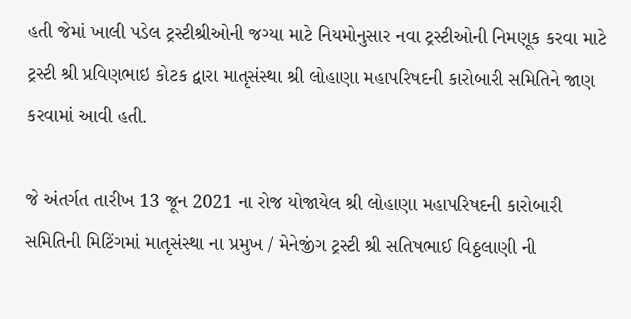હતી જેમાં ખાલી પડેલ ટ્રસ્ટીશ્રીઓની જગ્યા માટે નિયમોનુસાર નવા ટ્રસ્ટીઓની નિમણૂક કરવા માટે ટ્રસ્ટી શ્રી પ્રવિણભાઇ કોટક દ્વારા માતૃસંસ્થા શ્રી લોહાણા મહાપરિષદની કારોબારી સમિતિને જાણ કરવામાં આવી હતી.

જે અંતર્ગત તારીખ 13 જૂન 2021 ના રોજ યોજાયેલ શ્રી લોહાણા મહાપરિષદની કારોબારી સમિતિની મિટિંગમાં માતૃસંસ્થા ના પ્રમુખ / મેનેજીંગ ટ્રસ્ટી શ્રી સતિષભાઈ વિઠ્ઠલાણી ની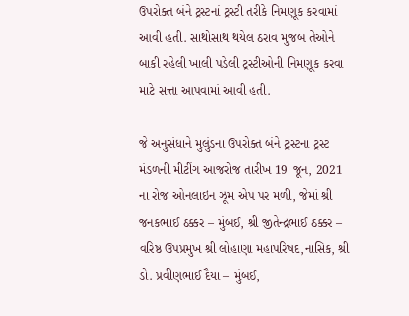ઉપરોક્ત બંને ટ્રસ્ટનાં ટ્રસ્ટી તરીકે નિમણૂક કરવામાં આવી હતી. સાથોસાથ થયેલ ઠરાવ મુજબ તેઓને બાકી રહેલી ખાલી પડેલી ટ્રસ્ટીઓની નિમણૂક કરવા માટે સત્તા આપવામાં આવી હતી.

જે અનુસંધાને મુલુંડના ઉપરોક્ત બંને ટ્રસ્ટના ટ્રસ્ટ મંડળની મીટીંગ આજરોજ તારીખ 19 જૂન, 2021 ના રોજ ઓનલાઇન ઝૂમ એપ પર મળી, જેમાં શ્રી જનકભાઈ ઠક્કર – મુંબઈ, શ્રી જીતેન્દ્રભાઈ ઠક્કર – વરિષ્ઠ ઉપપ્રમુખ શ્રી લોહાણા મહાપરિષદ,નાસિક, શ્રી ડો. પ્રવીણભાઈ દૈયા – મુંબઈ,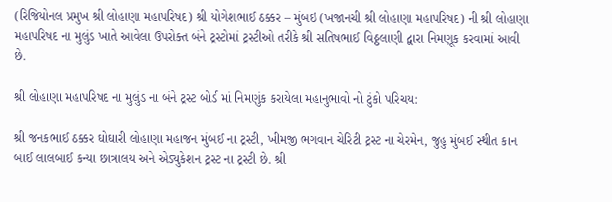(રિજિયોનલ પ્રમુખ શ્રી લોહાણા મહાપરિષદ) શ્રી યોગેશભાઈ ઠક્કર – મુંબઇ (ખજાનચી શ્રી લોહાણા મહાપરિષદ) ની શ્રી લોહાણા મહાપરિષદ ના મુલુંડ ખાતે આવેલા ઉપરોક્ત બંને ટ્રસ્ટોમાં ટ્રસ્ટીઓ તરીકે શ્રી સતિષભાઈ વિઠ્ઠલાણી દ્વારા નિમણૂક કરવામાં આવી છે.

શ્રી લોહાણા મહાપરિષદ ના મુલુંડ ના બંને ટ્રસ્ટ બોર્ડ માં નિમણુંક કરાયેલા મહાનુભાવો નો ટુંકો પરિચય:

શ્રી જનકભાઈ ઠક્કર ઘોઘારી લોહાણા મહાજન મુંબઈ ના ટ્રસ્ટી, ખીમજી ભગવાન ચેરિટી ટ્રસ્ટ ના ચેરમેન, જુહુ મુંબઈ સ્થીત કાન બાઈ લાલબાઈ કન્યા છાત્રાલય અને એડ્યુકેશન ટ્રસ્ટ ના ટ્રસ્ટી છે. શ્રી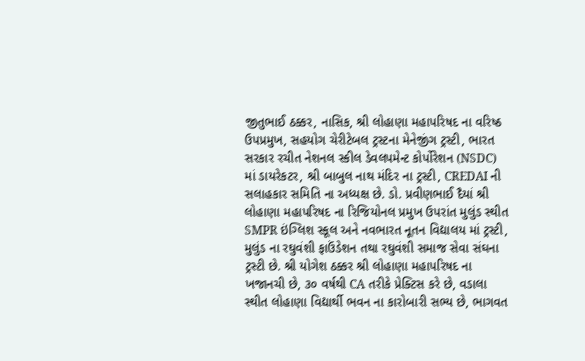જીતુભાઈ ઠક્કર, નાસિક, શ્રી લોહાણા મહાપરિષદ ના વરિષ્ઠ ઉપપ્રમુખ, સહયોગ ચેરીટેબલ ટ્રસ્ટના મેનેજીંગ ટ્રસ્ટી, ભારત સરકાર રચીત નેશનલ સ્કીલ ડેવલપમેન્ટ કોર્પોરેશન (NSDC) માં ડાયરેકટર, શ્રી બાબુલ નાથ મંદિર ના ટ્રસ્ટી, CREDAI ની સલાહકાર સમિતિ ના અધ્યક્ષ છે. ડો. પ્રવીણભાઈ દૈયાં શ્રી લોહાણા મહાપરિષદ ના રિજિયોનલ પ્રમુખ ઉપરાંત મુલુંડ સ્થીત SMPR ઇંગ્લિશ સ્કૂલ અને નવભારત નૂતન વિદ્યાલય માં ટ્રસ્ટી, મુલુંડ ના રઘુવંશી ફાઉંડેશન તથા રઘુવંશી સમાજ સેવા સંઘના ટ્રસ્ટી છે. શ્રી યોગેશ ઠક્કર શ્રી લોહાણા મહાપરિષદ ના ખજાનચી છે, ૩૦ વર્ષથી CA તરીકે પ્રેક્ટિસ કરે છે, વડાલા સ્થીત લોહાણા વિદ્યાર્થી ભવન ના કારોબારી સભ્ય છે, ભાગવત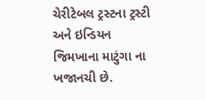ચેરીટેબલ ટ્રસ્ટના ટ્રસ્ટી અને ઇન્ડિયન જિમખાના માટુંગા ના ખજાનચી છે.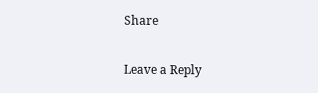Share

Leave a Reply